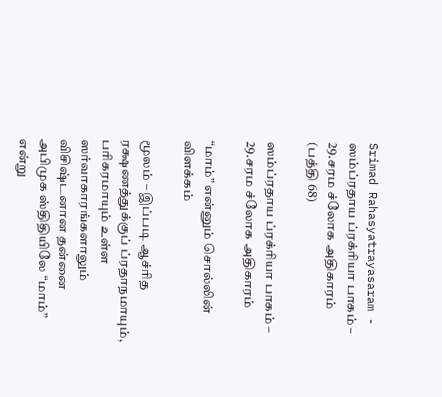Srimad Rahasyatrayasaram - ஸம்ப்ரதாய ப்ரக்ரியா பாகம் – 29.சரம ச்லோக அதிகாரம் (பத்தி 68)

ஸம்ப்ரதாய ப்ரக்ரியா பாகம் – 29.சரம ச்லோக அதிகாரம்

“மாம்” என்னும் சொல்லின் விளக்கம்

மூலம் – இப்படி ஆச்ரித ரக்ஷணத்துக்குப் ப்ரதாநமாயும், பரிகரமாயும் உள்ள ஸர்வாகாரங்களாலும் விசிஷ்டனான தன்னை அபிமுக ஸ்திதியிலே “மாம்” என்று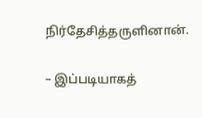நிர்தேசித்தருளினான்.

– இப்படியாகத்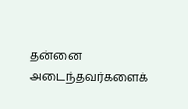தன்னை அடைந்தவர்களைக்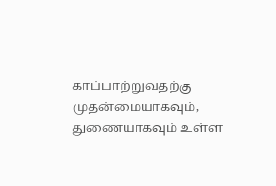காப்பாற்றுவதற்கு முதன்மையாகவும், துணையாகவும் உள்ள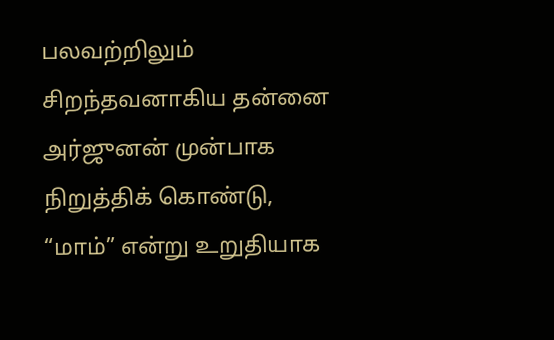பலவற்றிலும் சிறந்தவனாகிய தன்னை அர்ஜுனன் முன்பாக நிறுத்திக் கொண்டு, “மாம்” என்று உறுதியாக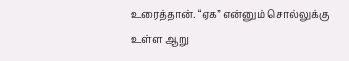உரைத்தான். “ஏக” என்னும் சொல்லுக்கு உள்ள ஆறு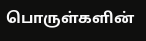பொருள்களின்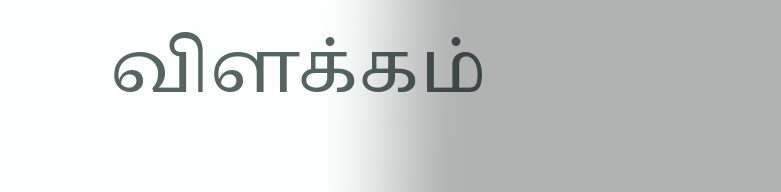விளக்கம்